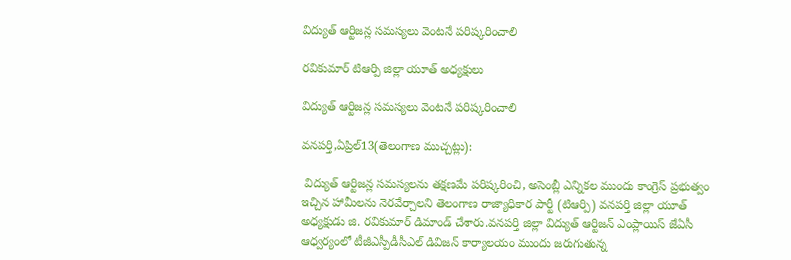విద్యుత్‌ ఆర్టిజన్ల సమస్యలు వెంటనే పరిష్కరించాలి

రవికుమార్ టిఆర్పి జిల్లా యూత్ అధ్యక్షులు

విద్యుత్‌ ఆర్టిజన్ల సమస్యలు వెంటనే పరిష్కరించాలి

వనపర్తి,ఏప్రిల్13(తెలంగాణ ముచ్చట్లు):

 విద్యుత్‌ ఆర్టిజన్ల సమస్యలను తక్షణమే పరిష్కరించి, అసెంబ్లీ ఎన్నికల ముందు కాంగ్రెస్‌ ప్రభుత్వం ఇచ్చిన హామీలను నెరవేర్చాలని తెలంగాణ రాజ్యాధికార పార్టీ (టిఆర్పి) వనపర్తి జిల్లా యూత్ అధ్యక్షుడు జి. రవికుమార్ డిమాండ్‌ చేశారు.వనపర్తి జిల్లా విద్యుత్‌ ఆర్టిజన్‌ ఎంప్లాయిస్‌ జేఏసీ ఆధ్వర్యంలో టీజీఎస్పీడీసీఎల్‌ డివిజన్‌ కార్యాలయం ముందు జరుగుతున్న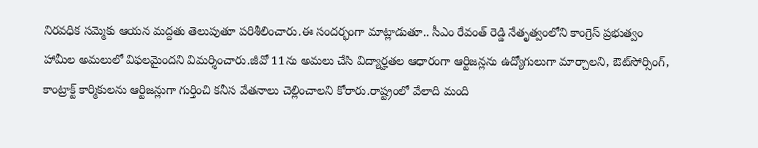నిరవధిక సమ్మెకు ఆయన మద్దతు తెలుపుతూ పరిశీలించారు.ఈ సందర్భంగా మాట్లాడుతూ.. సీఎం రేవంత్ రెడ్డి నేతృత్వంలోని కాంగ్రెస్‌ ప్రభుత్వం హామీల అమలులో విఫలమైందని విమర్శించారు.జీవో 11ను అమలు చేసి విద్యార్హతల ఆధారంగా ఆర్టిజన్లను ఉద్యోగులుగా మార్చాలని, ఔట్‌సోర్సింగ్‌, కాంట్రాక్ట్‌ కార్మికులను ఆర్టిజన్లుగా గుర్తించి కనీస వేతనాలు చెల్లించాలని కోరారు.రాష్ట్రంలో వేలాది మంది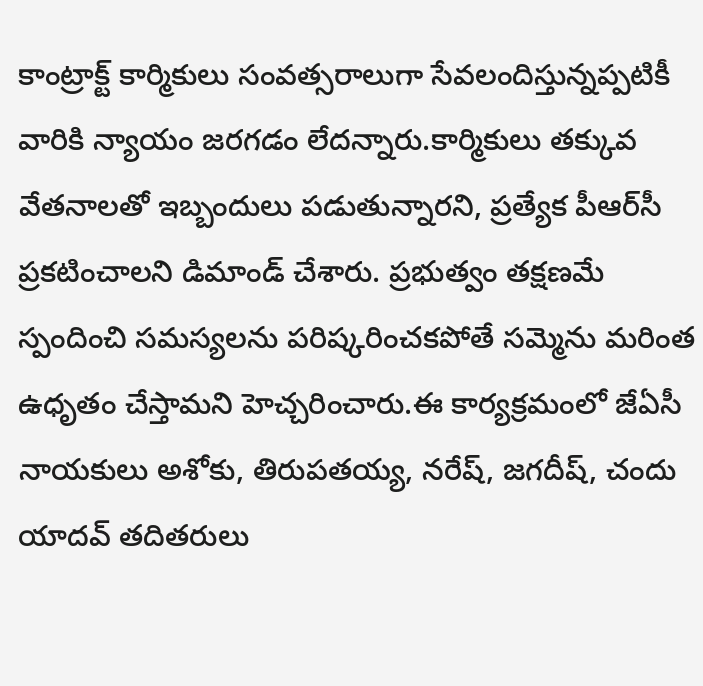కాంట్రాక్ట్‌ కార్మికులు సంవత్సరాలుగా సేవలందిస్తున్నప్పటికీ వారికి న్యాయం జరగడం లేదన్నారు.కార్మికులు తక్కువ వేతనాలతో ఇబ్బందులు పడుతున్నారని, ప్రత్యేక పీఆర్‌సీ ప్రకటించాలని డిమాండ్‌ చేశారు. ప్రభుత్వం తక్షణమే స్పందించి సమస్యలను పరిష్కరించకపోతే సమ్మెను మరింత ఉధృతం చేస్తామని హెచ్చరించారు.ఈ కార్యక్రమంలో జేఏసీ నాయకులు అశోకు, తిరుపతయ్య, నరేష్‌, జగదీష్‌, చందు యాదవ్ తదితరులు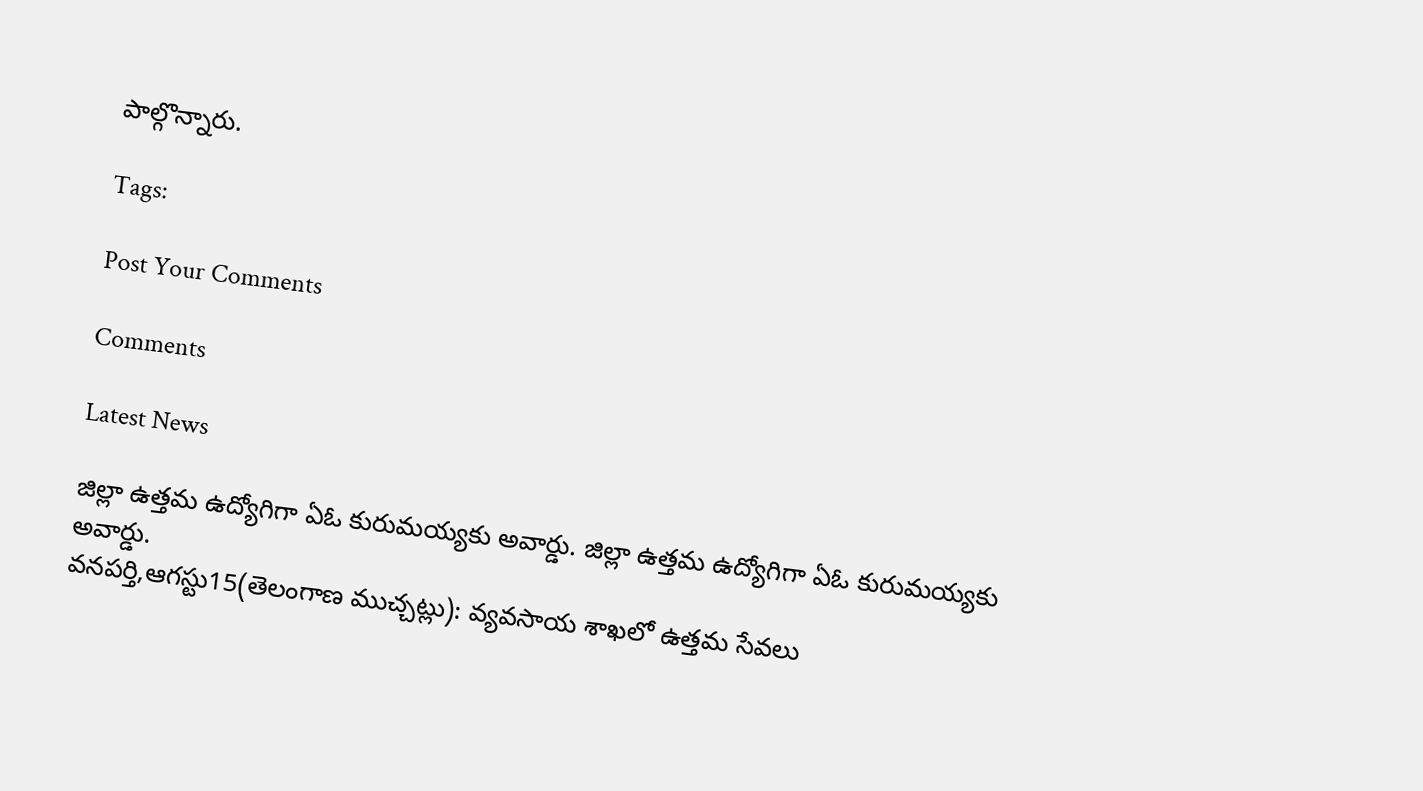పాల్గొన్నారు.

Tags:

Post Your Comments

Comments

Latest News

జిల్లా ఉత్తమ ఉద్యోగిగా ఏఓ కురుమయ్యకు అవార్డు. జిల్లా ఉత్తమ ఉద్యోగిగా ఏఓ కురుమయ్యకు అవార్డు.
వనపర్తి,ఆగస్టు15(తెలంగాణ ముచ్చట్లు): వ్యవసాయ శాఖలో ఉత్తమ సేవలు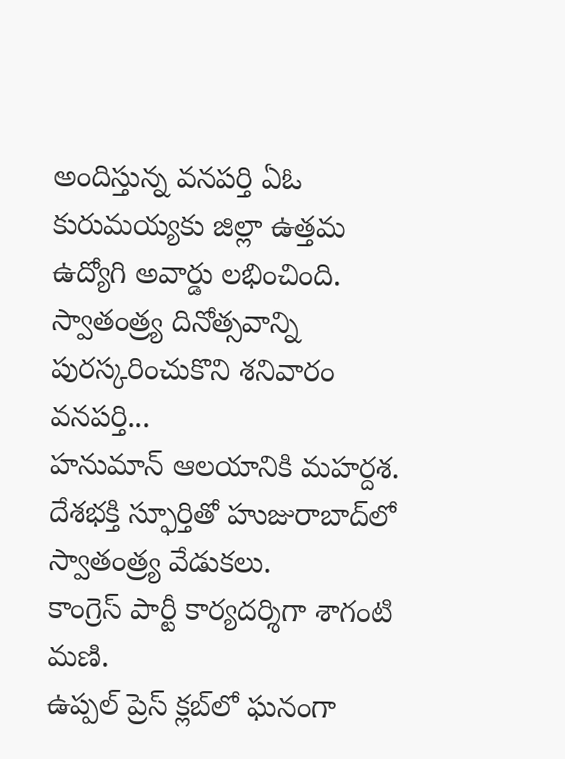అందిస్తున్న వనపర్తి ఏఓ కురుమయ్యకు జిల్లా ఉత్తమ ఉద్యోగి అవార్డు లభించింది. స్వాతంత్ర్య దినోత్సవాన్ని పురస్కరించుకొని శనివారం వనపర్తి...
హనుమాన్ ఆలయానికి మహర్దశ.
దేశభక్తి స్ఫూర్తితో హుజురాబాద్‌లో స్వాతంత్ర్య వేడుకలు.
కాంగ్రెస్ పార్టీ కార్యదర్శిగా శాగంటి మణి.
ఉప్పల్ ప్రెస్ క్లబ్‌లో ఘనంగా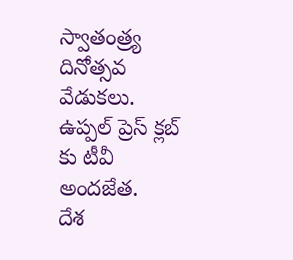స్వాతంత్ర్య దినోత్సవ వేడుకలు.
ఉప్పల్ ప్రెస్ క్లబ్‌ కు టీవీ అందజేత.
దేశ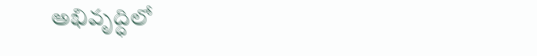అభివృద్ధిలో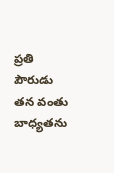ప్రతి పౌరుడు తన వంతు బాధ్యతను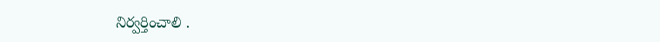నిర్వర్తించాలి .